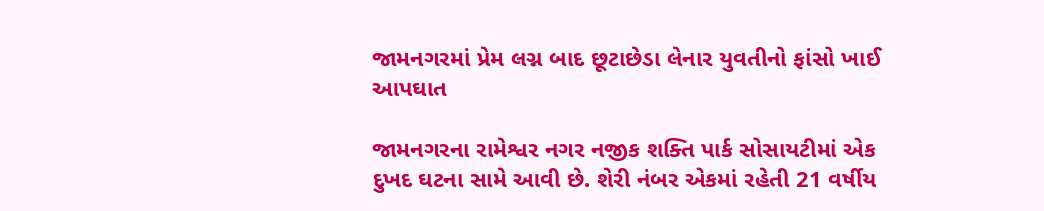જામનગરમાં પ્રેમ લગ્ન બાદ છૂટાછેડા લેનાર યુવતીનો ફાંસો ખાઈ આપઘાત

જામનગરના રામેશ્વર નગર નજીક શક્તિ પાર્ક સોસાયટીમાં એક દુખદ ઘટના સામે આવી છે. શેરી નંબર એકમાં રહેતી 21 વર્ષીય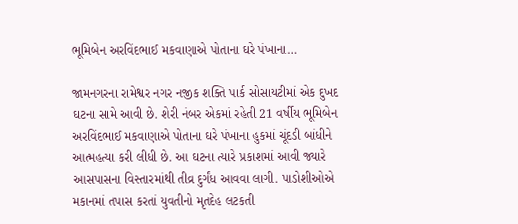ભૂમિબેન અરવિંદભાઈ મકવાણાએ પોતાના ઘરે પંખાના…

જામનગરના રામેશ્વર નગર નજીક શક્તિ પાર્ક સોસાયટીમાં એક દુખદ ઘટના સામે આવી છે. શેરી નંબર એકમાં રહેતી 21 વર્ષીય ભૂમિબેન અરવિંદભાઈ મકવાણાએ પોતાના ઘરે પંખાના હુકમાં ચૂંદડી બાંધીને આત્મહત્યા કરી લીધી છે. આ ઘટના ત્યારે પ્રકાશમાં આવી જ્યારે આસપાસના વિસ્તારમાંથી તીવ્ર દુર્ગંધ આવવા લાગી. પાડોશીઓએ મકાનમાં તપાસ કરતાં યુવતીનો મૃતદેહ લટકતી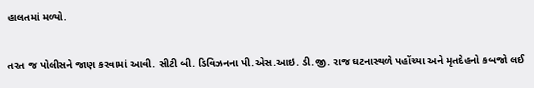હાલતમાં મળ્યો.

તરત જ પોલીસને જાણ કરવામાં આવી. સીટી બી. ડિવિઝનના પી.એસ.આઇ. ડી.જી. રાજ ઘટનાસ્થળે પહોંચ્યા અને મૃતદેહનો કબજો લઈ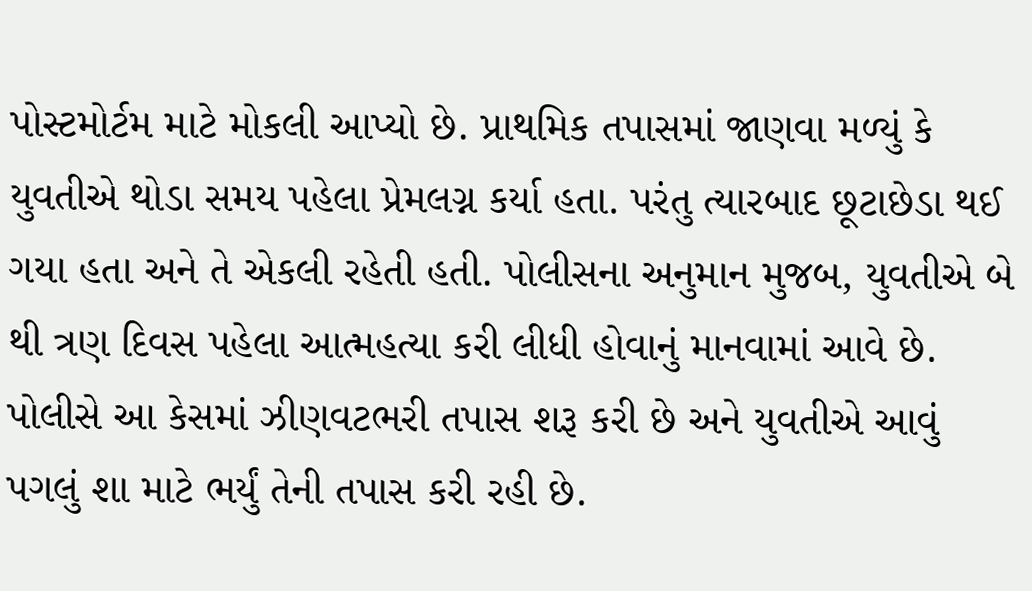પોસ્ટમોર્ટમ માટે મોકલી આપ્યો છે. પ્રાથમિક તપાસમાં જાણવા મળ્યું કે યુવતીએ થોડા સમય પહેલા પ્રેમલગ્ન કર્યા હતા. પરંતુ ત્યારબાદ છૂટાછેડા થઈ ગયા હતા અને તે એકલી રહેતી હતી. પોલીસના અનુમાન મુજબ, યુવતીએ બે થી ત્રણ દિવસ પહેલા આત્મહત્યા કરી લીધી હોવાનું માનવામાં આવે છે. પોલીસે આ કેસમાં ઝીણવટભરી તપાસ શરૂ કરી છે અને યુવતીએ આવું પગલું શા માટે ભર્યું તેની તપાસ કરી રહી છે.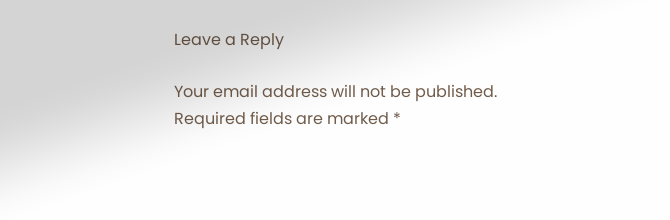Leave a Reply

Your email address will not be published. Required fields are marked *